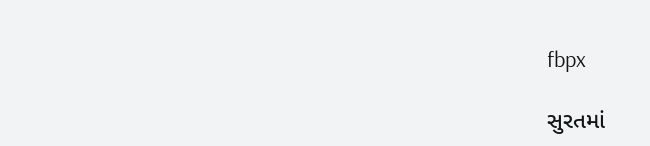fbpx

સુરતમાં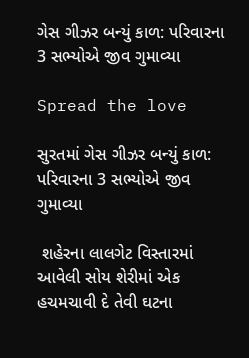ગેસ ગીઝર બન્યું કાળ: પરિવારના 3 સભ્યોએ જીવ ગુમાવ્યા

Spread the love

સુરતમાં ગેસ ગીઝર બન્યું કાળ: પરિવારના 3 સભ્યોએ જીવ ગુમાવ્યા

 શહેરના લાલગેટ વિસ્તારમાં આવેલી સોય શેરીમાં એક હચમચાવી દે તેવી ઘટના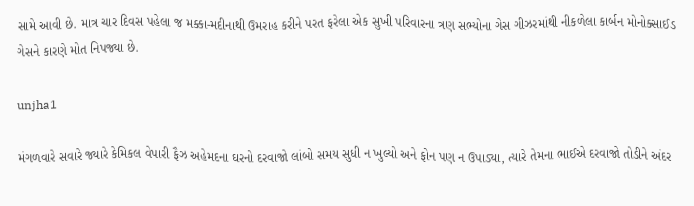સામે આવી છે. માત્ર ચાર દિવસ પહેલા જ મક્કા-મદીનાથી ઉમરાહ કરીને પરત ફરેલા એક સુખી પરિવારના ત્રણ સભ્યોના ગેસ ગીઝરમાંથી નીકળેલા કાર્બન મોનોક્સાઈડ ગેસને કારણે મોત નિપજ્યા છે.

unjha1

મંગળવારે સવારે જ્યારે કેમિકલ વેપારી ફૈઝ અહેમદના ઘરનો દરવાજો લાંબો સમય સુધી ન ખુલ્યો અને ફોન પણ ન ઉપાડ્યા, ત્યારે તેમના ભાઈએ દરવાજો તોડીને અંદર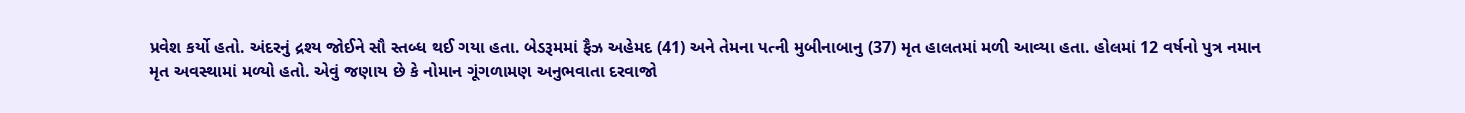પ્રવેશ કર્યો હતો. અંદરનું દ્રશ્ય જોઈને સૌ સ્તબ્ધ થઈ ગયા હતા. બેડરૂમમાં ફૈઝ અહેમદ (41) અને તેમના પત્ની મુબીનાબાનુ (37) મૃત હાલતમાં મળી આવ્યા હતા. હોલમાં 12 વર્ષનો પુત્ર નમાન મૃત અવસ્થામાં મળ્યો હતો. એવું જણાય છે કે નોમાન ગૂંગળામણ અનુભવાતા દરવાજો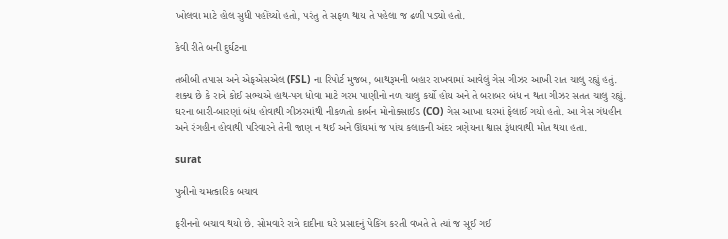ખોલવા માટે હોલ સુધી પહોંચ્યો હતો, પરંતુ તે સફળ થાય તે પહેલા જ ઢળી પડ્યો હતો.

કેવી રીતે બની દુર્ઘટના

તબીબી તપાસ અને એફએસએલ (FSL) ના રિપોર્ટ મુજબ, બાથરૂમની બહાર રાખવામાં આવેલું ગેસ ગીઝર આખી રાત ચાલુ રહ્યું હતું. શક્ય છે કે રાત્રે કોઈ સભ્યએ હાથ-પગ ધોવા માટે ગરમ પાણીનો નળ ચાલુ કર્યો હોય અને તે બરાબર બંધ ન થતા ગીઝર સતત ચાલુ રહ્યું. ઘરના બારી-બારણાં બંધ હોવાથી ગીઝરમાંથી નીકળતો કાર્બન મોનોક્સાઈડ (CO) ગેસ આખા ઘરમાં ફેલાઈ ગયો હતો. આ ગેસ ગંધહીન અને રંગહીન હોવાથી પરિવારને તેની જાણ ન થઈ અને ઊંઘમાં જ પાંચ કલાકની અંદર ત્રણેયના શ્વાસ રૂંધાવાથી મોત થયા હતા.

surat

પુત્રીનો ચમત્કારિક બચાવ

ફરીનનો બચાવ થયો છે. સોમવારે રાત્રે દાદીના ઘરે પ્રસાદનું પેકિંગ કરતી વખતે તે ત્યાં જ સૂઈ ગઈ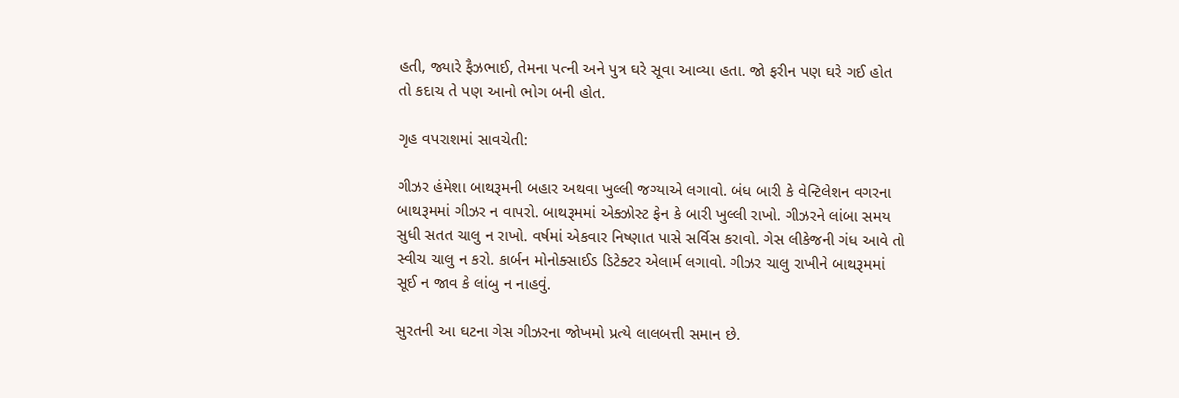હતી, જ્યારે ફૈઝભાઈ, તેમના પત્ની અને પુત્ર ઘરે સૂવા આવ્યા હતા. જો ફરીન પણ ઘરે ગઈ હોત તો કદાચ તે પણ આનો ભોગ બની હોત.

ગૃહ વપરાશમાં સાવચેતી:

ગીઝર હંમેશા બાથરૂમની બહાર અથવા ખુલ્લી જગ્યાએ લગાવો. બંધ બારી કે વેન્ટિલેશન વગરના બાથરૂમમાં ગીઝર ન વાપરો. બાથરૂમમાં એક્ઝોસ્ટ ફેન કે બારી ખુલ્લી રાખો. ગીઝરને લાંબા સમય સુધી સતત ચાલુ ન રાખો. વર્ષમાં એકવાર નિષ્ણાત પાસે સર્વિસ કરાવો. ગેસ લીકેજની ગંધ આવે તો સ્વીચ ચાલુ ન કરો. કાર્બન મોનોક્સાઈડ ડિટેક્ટર એલાર્મ લગાવો. ગીઝર ચાલુ રાખીને બાથરૂમમાં સૂઈ ન જાવ કે લાંબુ ન નાહવું.

સુરતની આ ઘટના ગેસ ગીઝરના જોખમો પ્રત્યે લાલબત્તી સમાન છે.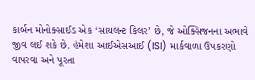કાર્બન મોનોક્સાઈડ એક ‘સાયલન્ટ કિલર’ છે, જે ઓક્સિજનના અભાવે જીવ લઈ શકે છે. હંમેશા આઈએસઆઈ (ISI) માર્કવાળા ઉપકરણો વાપરવા અને પૂરતા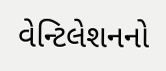વેન્ટિલેશનનો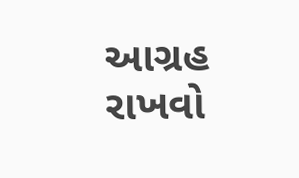આગ્રહ રાખવો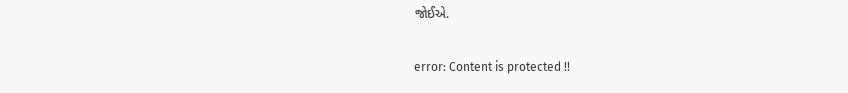જોઈએ.

error: Content is protected !!